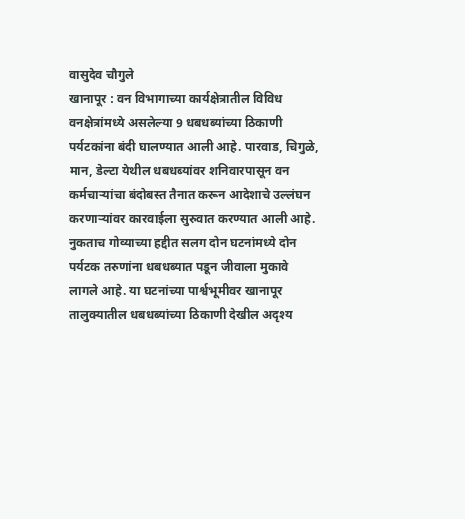वासुदेव चौगुले
खानापूर : वन विभागाच्या कार्यक्षेत्रातील विविध वनक्षेत्रांमध्ये असलेल्या 9 धबधब्यांच्या ठिकाणी पर्यटकांना बंदी घालण्यात आली आहे. पारवाड, चिगुळे, मान, डेल्टा येथील धबधब्यांवर शनिवारपासून वन कर्मचाऱ्यांचा बंदोबस्त तैनात करून आदेशाचे उल्लंघन करणाऱ्यांवर कारवाईला सुरुवात करण्यात आली आहे.
नुकताच गोव्याच्या हद्दीत सलग दोन घटनांमध्ये दोन पर्यटक तरुणांना धबधब्यात पडून जीवाला मुकावे लागले आहे. या घटनांच्या पार्श्वभूमीवर खानापूर तालुक्यातील धबधब्यांच्या ठिकाणी देखील अदृश्य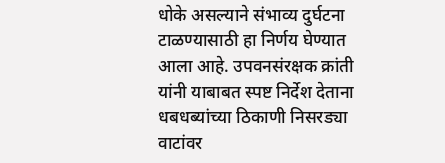धोके असल्याने संभाव्य दुर्घटना टाळण्यासाठी हा निर्णय घेण्यात आला आहे. उपवनसंरक्षक क्रांती यांनी याबाबत स्पष्ट निर्देश देताना धबधब्यांच्या ठिकाणी निसरड्या वाटांवर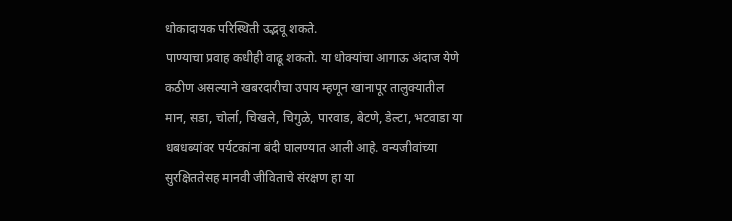धोकादायक परिस्थिती उद्भवू शकते.
पाण्याचा प्रवाह कधीही वाढू शकतो. या धोक्यांचा आगाऊ अंदाज येणे कठीण असल्याने खबरदारीचा उपाय म्हणून खानापूर तालुक्यातील मान, सडा, चोर्ला, चिखले, चिगुळे, पारवाड, बेटणे, डेल्टा, भटवाडा या धबधब्यांवर पर्यटकांना बंदी घालण्यात आली आहे. वन्यजीवांच्या सुरक्षिततेसह मानवी जीविताचे संरक्षण हा या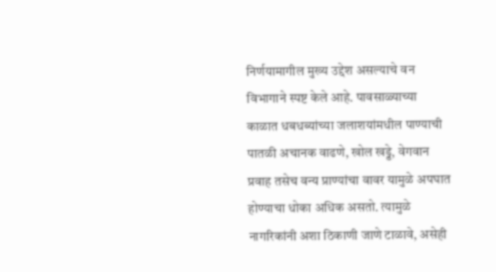निर्णयामागील मुख्य उद्देश असल्याचे वन विभागाने स्पष्ट केले आहे. पावसाळ्याच्या काळात धबधब्यांच्या जलाशयांमधील पाण्याची पातळी अचानक वाढणे, खोल खड्डे, वेगवान प्रवाह तसेच वन्य प्राण्यांचा वावर यामुळे अपघात होण्याचा धोका अधिक असतो. त्यामुळे नागरिकांनी अशा ठिकाणी जाणे टाळावे, असेही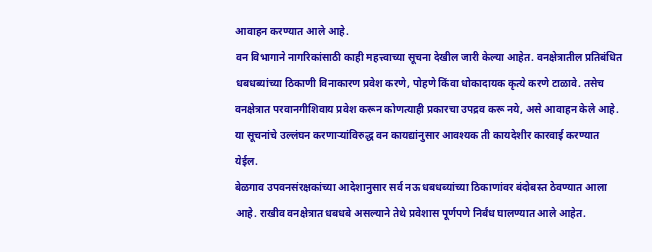आवाहन करण्यात आले आहे.
वन विभागाने नागरिकांसाठी काही महत्त्वाच्या सूचना देखील जारी केल्या आहेत. वनक्षेत्रातील प्रतिबंधित धबधब्यांच्या ठिकाणी विनाकारण प्रवेश करणे, पोहणे किंवा धोकादायक कृत्ये करणे टाळावे. तसेच वनक्षेत्रात परवानगीशिवाय प्रवेश करून कोणत्याही प्रकारचा उपद्रव करू नये, असे आवाहन केले आहे. या सूचनांचे उल्लंघन करणाऱ्यांविरुद्ध वन कायद्यांनुसार आवश्यक ती कायदेशीर कारवाई करण्यात येईल.
बेळगाव उपवनसंरक्षकांच्या आदेशानुसार सर्व नऊ धबधब्यांच्या ठिकाणांवर बंदोबस्त ठेवण्यात आला आहे. राखीव वनक्षेत्रात धबधबे असल्याने तेथे प्रवेशास पूर्णपणे निर्बंध घालण्यात आले आहेत.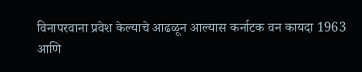विनापरवाना प्रवेश केल्याचे आढळून आल्यास कर्नाटक वन कायदा 1963 आणि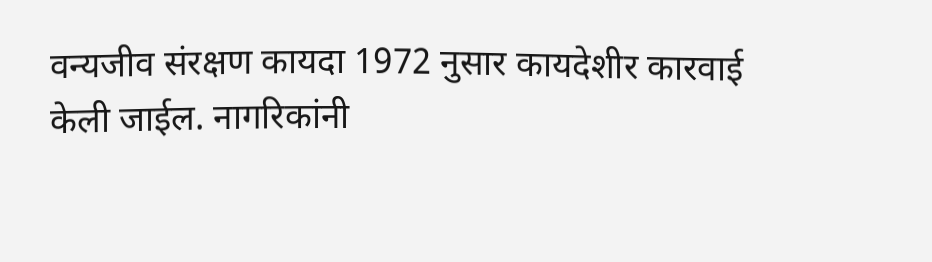वन्यजीव संरक्षण कायदा 1972 नुसार कायदेशीर कारवाई केली जाईल. नागरिकांनी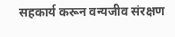सहकार्य करून वन्यजीव संरक्षण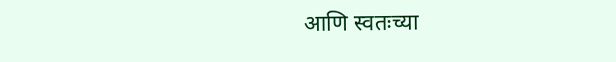आणि स्वतःच्या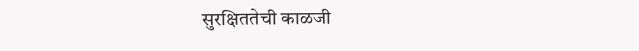सुरक्षिततेची काळजी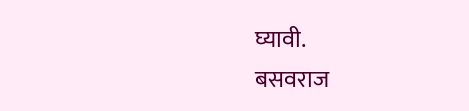घ्यावी.
बसवराज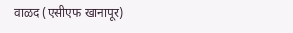वाळद (एसीएफ खानापूर)